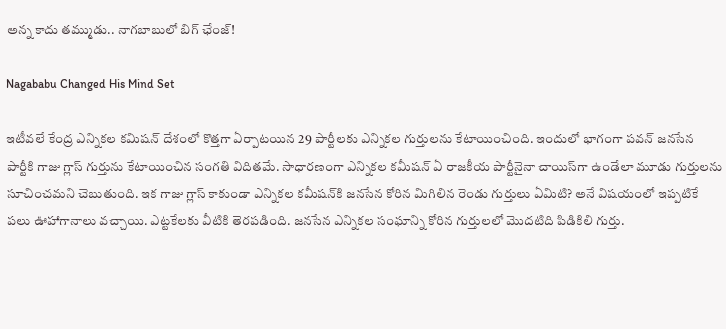అన్న కాదు తమ్ముడు.. నాగబాబులో బిగ్ ఛేంజ్!

Nagababu Changed His Mind Set

ఇటీవలే కేంద్ర ఎన్నికల కమిషన్‌ దేశంలో కొత్తగా ఏర్పాటయిన 29 పార్టీలకు ఎన్నికల గుర్తులను కేటాయించింది. ఇందులో భాగంగా పవన్‌ జనసేన పార్టీకి గాజు గ్లాస్‌ గుర్తును కేటాయించిన సంగతి విదితమే. సాధారణంగా ఎన్నికల కమీషన్‌ ఏ రాజకీయ పార్టీనైనా చాయిస్‌గా ఉండేలా మూడు గుర్తులను సూచించమని చెబుతుంది. ఇక గాజు గ్లాస్‌ కాకుండా ఎన్నికల కమీషన్‌కి జనసేన కోరిన మిగిలిన రెండు గుర్తులు ఏమిటి? అనే విషయంలో ఇప్పటికే పలు ఊహాగానాలు వచ్చాయి. ఎట్టకేలకు వీటికి తెరపడింది. జనసేన ఎన్నికల సంఘాన్ని కోరిన గుర్తులలో మొదటిది పిడికిలి గుర్తు.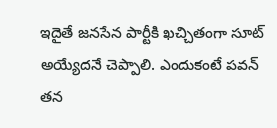ఇదైతే జనసేన పార్టీకి ఖచ్చితంగా సూట్‌ అయ్యేదనే చెప్పాలి. ఎందుకంటే పవన్‌ తన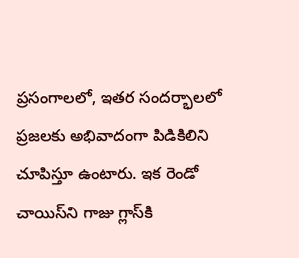ప్రసంగాలలో, ఇతర సందర్భాలలో ప్రజలకు అభివాదంగా పిడికిలిని చూపిస్తూ ఉంటారు. ఇక రెండో చాయిస్‌ని గాజు గ్లాస్‌కి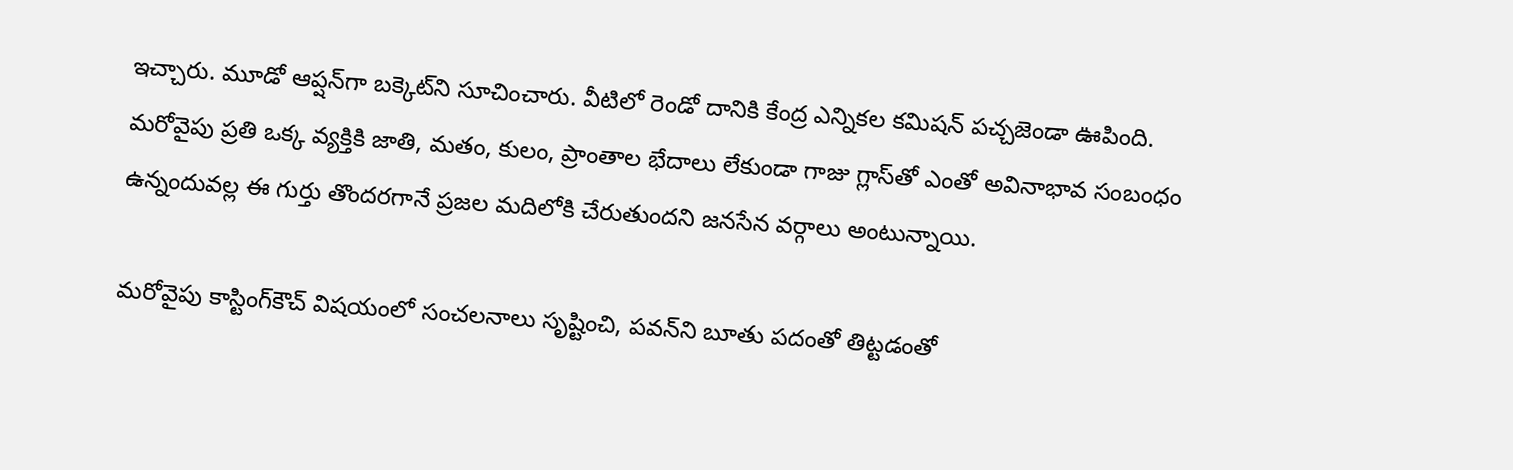ఇచ్చారు. మూడో ఆప్షన్‌గా బక్కెట్‌ని సూచించారు. వీటిలో రెండో దానికి కేంద్ర ఎన్నికల కమిషన్‌ పచ్చజెండా ఊపింది. మరోవైపు ప్రతి ఒక్క వ్యక్తికి జాతి, మతం, కులం, ప్రాంతాల భేదాలు లేకుండా గాజు గ్లాస్‌తో ఎంతో అవినాభావ సంబంధం ఉన్నందువల్ల ఈ గుర్తు తొందరగానే ప్రజల మదిలోకి చేరుతుందని జనసేన వర్గాలు అంటున్నాయి.

మరోవైపు కాస్టింగ్‌కౌచ్‌ విషయంలో సంచలనాలు సృష్టించి, పవన్‌ని బూతు పదంతో తిట్టడంతో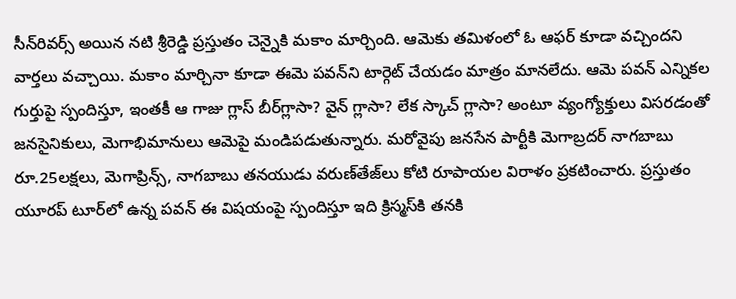సీన్‌రివర్స్‌ అయిన నటి శ్రీరెడ్డి ప్రస్తుతం చెన్నైకి మకాం మార్చింది. ఆమెకు తమిళంలో ఓ ఆఫర్‌ కూడా వచ్చిందని వార్తలు వచ్చాయి. మకాం మార్చినా కూడా ఈమె పవన్‌ని టార్గెట్‌ చేయడం మాత్రం మానలేదు. ఆమె పవన్‌ ఎన్నికల గుర్తుపై స్పందిస్తూ, ఇంతకీ ఆ గాజు గ్లాస్‌ బీర్‌గ్లాసా? వైన్‌ గ్లాసా? లేక స్కాచ్‌ గ్లాసా? అంటూ వ్యంగ్యోక్తులు విసరడంతో జనసైనికులు, మెగాభిమానులు ఆమెపై మండిపడుతున్నారు. మరోవైపు జనసేన పార్టీకి మెగాబ్రదర్‌ నాగబాబు రూ.25లక్షలు, మెగాప్రిన్స్‌, నాగబాబు తనయుడు వరుణ్‌తేజ్‌లు కోటి రూపాయల విరాళం ప్రకటించారు. ప్రస్తుతం యూరప్‌ టూర్‌లో ఉన్న పవన్‌ ఈ విషయంపై స్పందిస్తూ ఇది క్రిస్మస్‌కి తనకి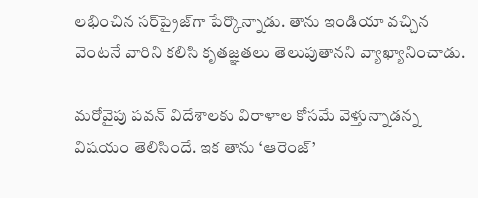లభించిన సర్‌ప్రైజ్‌గా పేర్కొన్నాడు. తాను ఇండియా వచ్చిన వెంటనే వారిని కలిసి కృతజ్ఞతలు తెలుపుతానని వ్యాఖ్యానించాడు.

మరోవైపు పవన్‌ విదేశాలకు విరాళాల కోసమే వెళ్తున్నాడన్న విషయం తెలిసిందే. ఇక తాను ‘ఆరెంజ్‌’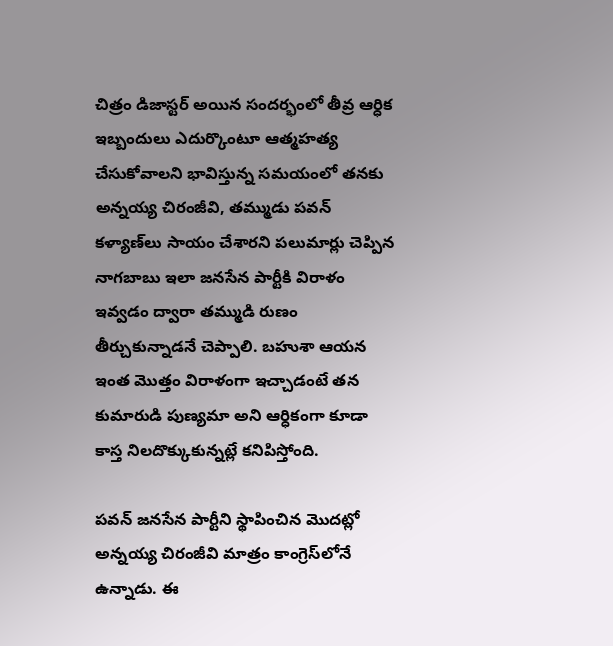చిత్రం డిజాస్టర్‌ అయిన సందర్భంలో తీవ్ర ఆర్ధిక ఇబ్బందులు ఎదుర్కొంటూ ఆత్మహత్య చేసుకోవాలని భావిస్తున్న సమయంలో తనకు అన్నయ్య చిరంజీవి, తమ్ముడు పవన్‌ కళ్యాణ్‌లు సాయం చేశారని పలుమార్లు చెప్పిన నాగబాబు ఇలా జనసేన పార్టీకి విరాళం ఇవ్వడం ద్వారా తమ్ముడి రుణం తీర్చుకున్నాడనే చెప్పాలి. బహుశా ఆయన ఇంత మొత్తం విరాళంగా ఇచ్చాడంటే తన కుమారుడి పుణ్యమా అని ఆర్ధికంగా కూడా కాస్త నిలదొక్కుకున్నట్లే కనిపిస్తోంది.

పవన్‌ జనసేన పార్టీని స్థాపించిన మొదట్లో అన్నయ్య చిరంజీవి మాత్రం కాంగ్రెస్‌లోనే ఉన్నాడు. ఈ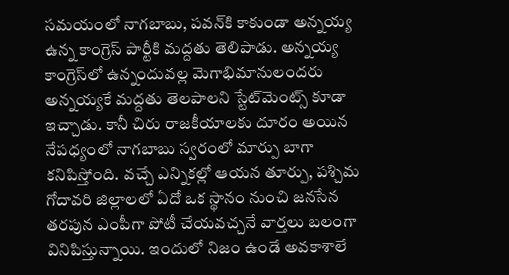సమయంలో నాగబాబు, పవన్‌కి కాకుండా అన్నయ్య ఉన్న కాంగ్రెస్‌ పార్టీకి మద్దతు తెలిపాడు. అన్నయ్య కాంగ్రెస్‌లో ఉన్నందువల్ల మెగాభిమానులందరు అన్నయ్యకే మద్దతు తెలపాలని స్టేట్‌మెంట్స్‌ కూడా ఇచ్చాడు. కానీ చిరు రాజకీయాలకు దూరం అయిన నేపధ్యంలో నాగబాబు స్వరంలో మార్పు బాగా కనిపిస్తోంది. వచ్చే ఎన్నికల్లో ఆయన తూర్పు, పశ్చిమ గోదావరి జిల్లాలలో ఏదో ఒక స్థానం నుంచి జనసేన తరపున ఎంపీగా పోటీ చేయవచ్చనే వార్తలు బలంగా వినిపిస్తున్నాయి. ఇందులో నిజం ఉండే అవకాశాలే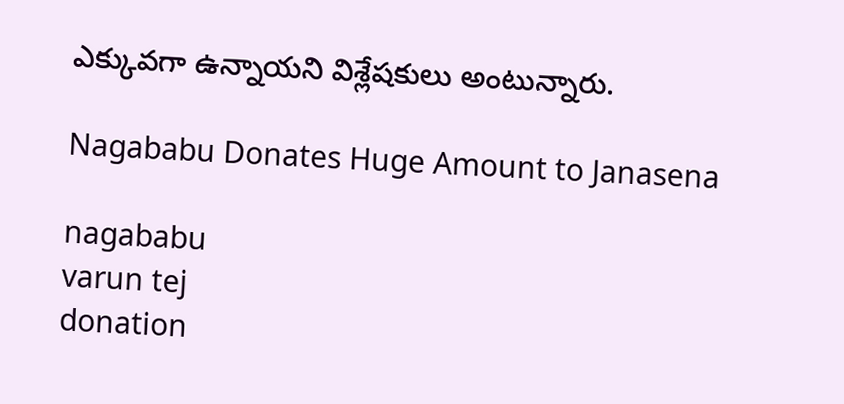ఎక్కువగా ఉన్నాయని విశ్లేషకులు అంటున్నారు.

Nagababu Donates Huge Amount to Janasena

nagababu
varun tej
donation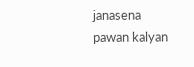janasena
pawan kalyan